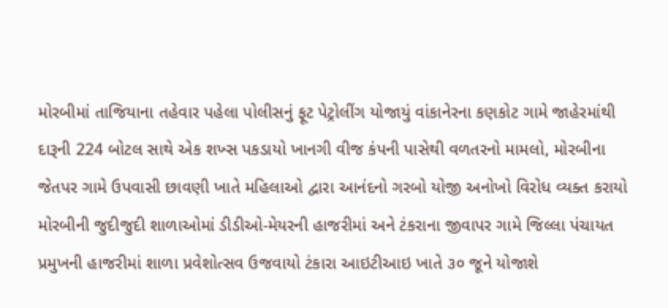મોરબીમાં તાજિયાના તહેવાર પહેલા પોલીસનું ફૂટ પેટ્રોલીંગ યોજાયું વાંકાનેરના કણકોટ ગામે જાહેરમાંથી દારૂની 224 બોટલ સાથે એક શખ્સ પકડાયો ખાનગી વીજ કંપની પાસેથી વળતરનો મામલો, મોરબીના જેતપર ગામે ઉપવાસી છાવણી ખાતે મહિલાઓ દ્વારા આનંદનો ગરબો યોજી અનોખો વિરોધ વ્યક્ત કરાયો મોરબીની જુદીજુદી શાળાઓમાં ડીડીઓ-મેયરની હાજરીમાં અને ટંકરાના જીવાપર ગામે જિલ્લા પંચાયત પ્રમુખની હાજરીમાં શાળા પ્રવેશોત્સવ ઉજવાયો ટંકારા આઇટીઆઇ ખાતે ૩૦ જૂને યોજાશે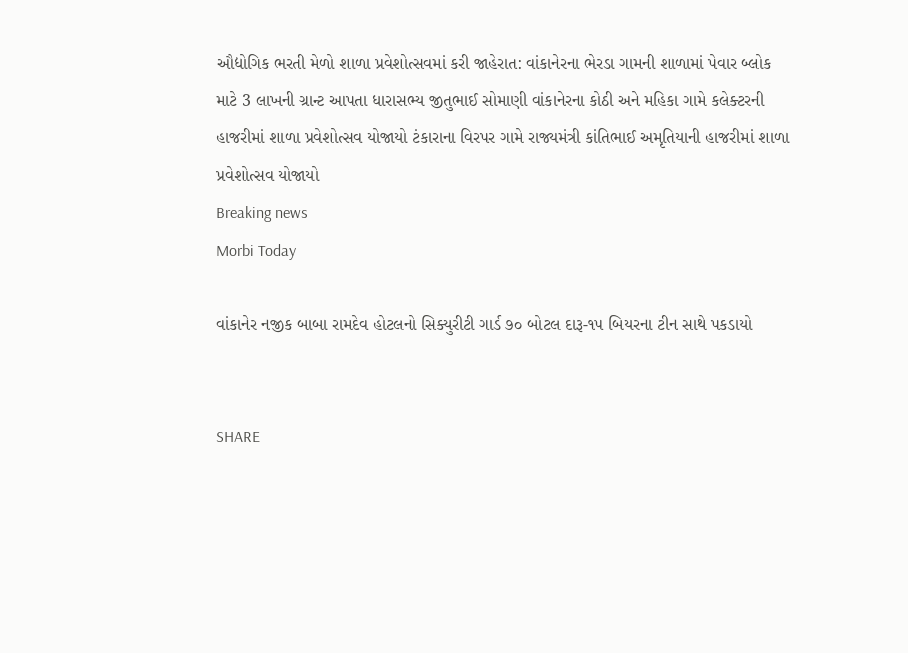ઔદ્યોગિક ભરતી મેળો શાળા પ્રવેશોત્સવમાં કરી જાહેરાત: વાંકાનેરના ભેરડા ગામની શાળામાં પેવાર બ્લોક માટે 3 લાખની ગ્રાન્ટ આપતા ધારાસભ્ય જીતુભાઈ સોમાણી વાંકાનેરના કોઠી અને મહિકા ગામે કલેક્ટરની હાજરીમાં શાળા પ્રવેશોત્સવ યોજાયો ટંકારાના વિરપર ગામે રાજ્યમંત્રી કાંતિભાઈ અમૃતિયાની હાજરીમાં શાળા પ્રવેશોત્સવ યોજાયો
Breaking news
Morbi Today

વાંકાનેર નજીક બાબા રામદેવ હોટલનો સિક્યુરીટી ગાર્ડ ૭૦ બોટલ દારૂ-૧૫ બિયરના ટીન સાથે પકડાયો


SHARE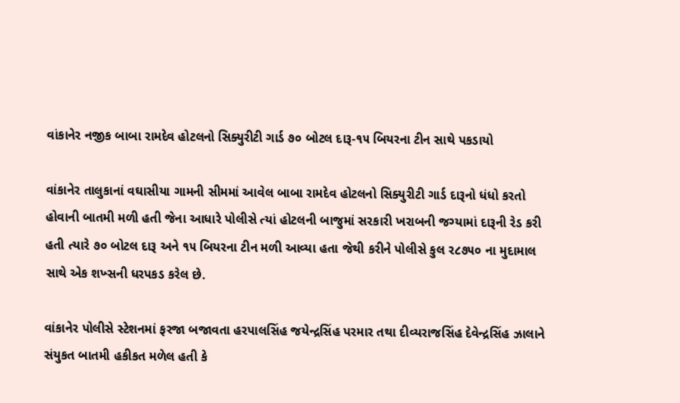વાંકાનેર નજીક બાબા રામદેવ હોટલનો સિક્યુરીટી ગાર્ડ ૭૦ બોટલ દારૂ-૧૫ બિયરના ટીન સાથે પકડાયો

વાંકાનેર તાલુકાનાં વઘાસીયા ગામની સીમમાં આવેલ બાબા રામદેવ હોટલનો સિક્યુરીટી ગાર્ડ દારૂનો ધંધો કરતો હોવાની બાતમી મળી હતી જેના આધારે પોલીસે ત્યાં હોટલની બાજુમાં સરકારી ખરાબની જગ્યામાં દારૂની રેડ કરી હતી ત્યારે ૭૦ બોટલ દારૂ અને ૧૫ બિયરના ટીન મળી આવ્યા હતા જેથી કરીને પોલીસે કુલ ર૮૭૫૦ ના મુદામાલ સાથે એક શખ્સની ધરપકડ કરેલ છે.

વાંકાનેર પોલીસે સ્ટેશનમાં ફરજા બજાવતા હરપાલસિંહ જયેન્દ્રસિંહ પરમાર તથા દીવ્યરાજસિંહ દેવેન્દ્રસિંહ ઝાલાને સંયુકત બાતમી હકીકત મળેલ હતી કે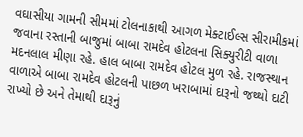વઘાસીયા ગામની સીમમાં ટોલનાકાથી આગળ મેક્ટાઈલ્સ સીરામીકમાં જવાના રસ્તાની બાજુમાં બાબા રામદેવ હોટલના સિક્યુરીટી વાળા મદનલાલ મીણા રહે. હાલ બાબા રામદેવ હોટલ મુળ રહે. રાજસ્થાન વાળાએ બાબા રામદેવ હોટલની પાછળ ખરાબામાં દારૂનો જથ્થો દાટી રાખ્યો છે અને તેમાથી દારૂનું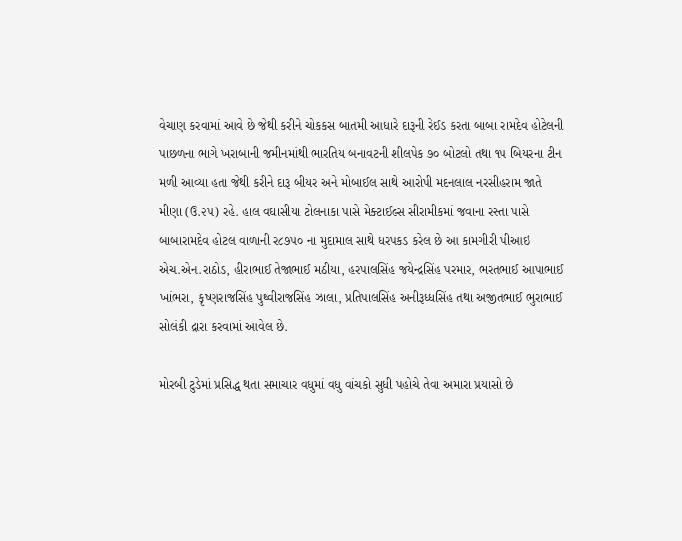વેચાણ કરવામાં આવે છે જેથી કરીને ચોકકસ બાતમી આધારે દારૂની રેઈડ કરતા બાબા રામદેવ હોટેલની પાછળના ભાગે ખરાબાની જમીનમાંથી ભારતિય બનાવટની શીલપેક ૭૦ બોટલો તથા ૧૫ બિયરના ટીન મળી આવ્યા હતા જેથી કરીને દારૂ બીયર અને મોબાઈલ સાથે આરોપી મદનલાલ નરસીહરામ જાતે મીણા (ઉ.૨૫) રહે. હાલ વઘાસીયા ટોલનાકા પાસે મેક્ટાઈલ્સ સીરામીકમાં જવાના રસ્તા પાસે બાબારામદેવ હોટલ વાળાની ર૮૭૫૦ ના મુદામાલ સાથે ધરપકડ કરેલ છે આ કામગીરી પીઆઇ એચ.એન.રાઠોડ, હીરાભાઈ તેજાભાઈ મઠીયા, હરપાલસિંહ જયેન્દ્રસિંહ પરમાર, ભરતભાઈ આપાભાઈ ખાંભરા, કૃષ્ણરાજસિંહ પુથ્વીરાજસિંહ ઝાલા, પ્રતિપાલસિંહ અનીરૂધ્ધસિંહ તથા અજીતભાઈ ભુરાભાઈ સોલંકી દ્રારા કરવામાં આવેલ છે.

મોરબી ટુડેમાં પ્રસિદ્ધ થતા સમાચાર વધુમાં વધુ વાંચકો સુધી પહોચે તેવા અમારા પ્રયાસો છે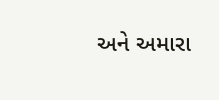અને અમારા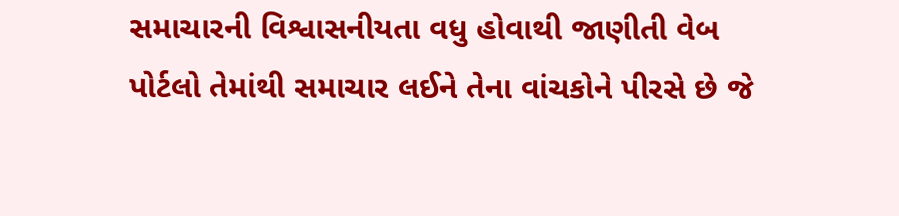સમાચારની વિશ્વાસનીયતા વધુ હોવાથી જાણીતી વેબ પોર્ટલો તેમાંથી સમાચાર લઈને તેના વાંચકોને પીરસે છે જે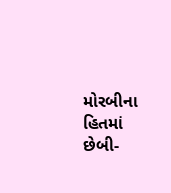મોરબીના હિતમાં છેબી-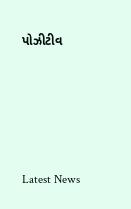પોઝીટીવ






Latest News